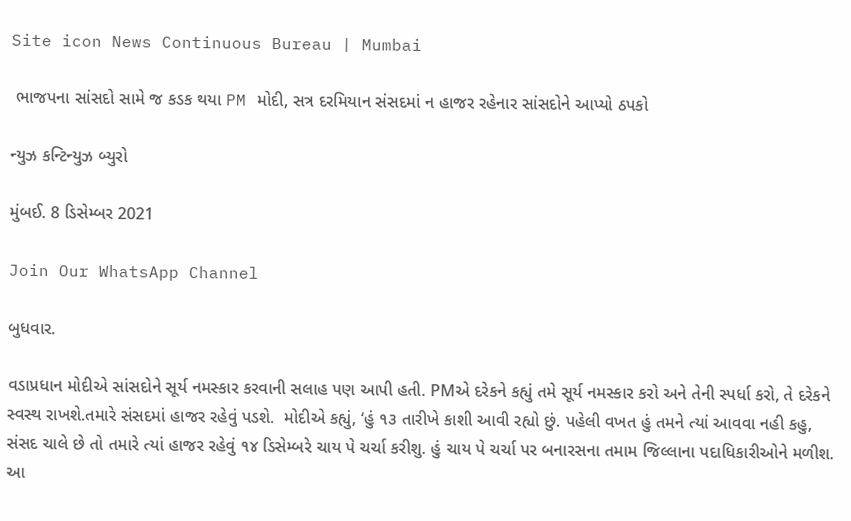Site icon News Continuous Bureau | Mumbai

 ભાજપના સાંસદો સામે જ કડક થયા PM મોદી, સત્ર દરમિયાન સંસદમાં ન હાજર રહેનાર સાંસદોને આપ્યો ઠપકો

ન્યુઝ કન્ટિન્યુઝ બ્યુરો

મુંબઈ. 8 ડિસેમ્બર 2021

Join Our WhatsApp Channel

બુધવાર.

વડાપ્રધાન મોદીએ સાંસદોને સૂર્ય નમસ્કાર કરવાની સલાહ પણ આપી હતી. PMએ દરેકને કહ્યું તમે સૂર્ય નમસ્કાર કરો અને તેની સ્પર્ધા કરો, તે દરેકને સ્વસ્થ રાખશે.તમારે સંસદમાં હાજર રહેવું પડશે.  મોદીએ કહ્યું, ‘હું ૧૩ તારીખે કાશી આવી રહ્યો છું. પહેલી વખત હું તમને ત્યાં આવવા નહી કહુ, સંસદ ચાલે છે તો તમારે ત્યાં હાજર રહેવું ૧૪ ડિસેમ્બરે ચાય પે ચર્ચા કરીશુ. હું ચાય પે ચર્ચા પર બનારસના તમામ જિલ્લાના પદાધિકારીઓને મળીશ. આ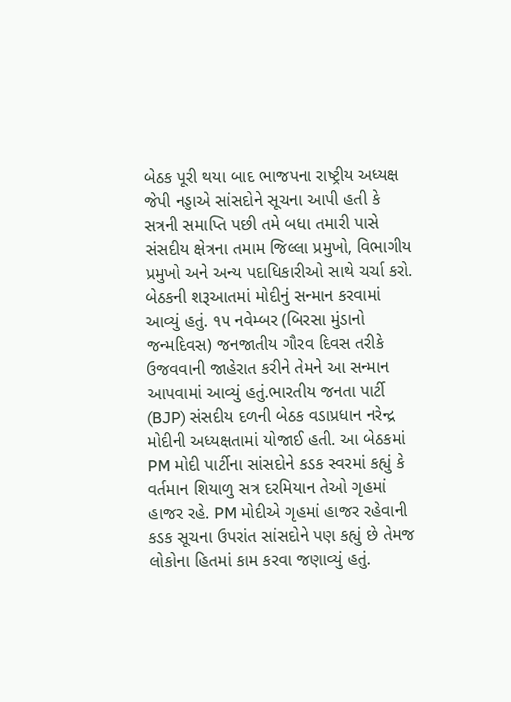બેઠક પૂરી થયા બાદ ભાજપના રાષ્ટ્રીય અધ્યક્ષ જેપી નડ્ડાએ સાંસદોને સૂચના આપી હતી કે સત્રની સમાપ્તિ પછી તમે બધા તમારી પાસે સંસદીય ક્ષેત્રના તમામ જિલ્લા પ્રમુખો, વિભાગીય પ્રમુખો અને અન્ય પદાધિકારીઓ સાથે ચર્ચા કરો. બેઠકની શરૂઆતમાં મોદીનું સન્માન કરવામાં આવ્યું હતું. ૧૫ નવેમ્બર (બિરસા મુંડાનો જન્મદિવસ) જનજાતીય ગૌરવ દિવસ તરીકે ઉજવવાની જાહેરાત કરીને તેમને આ સન્માન આપવામાં આવ્યું હતું.ભારતીય જનતા પાર્ટી (BJP) સંસદીય દળની બેઠક વડાપ્રધાન નરેન્દ્ર મોદીની અધ્યક્ષતામાં યોજાઈ હતી. આ બેઠકમાં PM મોદી પાર્ટીના સાંસદોને કડક સ્વરમાં કહ્યું કે વર્તમાન શિયાળુ સત્ર દરમિયાન તેઓ ગૃહમાં હાજર રહે. PM મોદીએ ગૃહમાં હાજર રહેવાની કડક સૂચના ઉપરાંત સાંસદોને પણ કહ્યું છે તેમજ લોકોના હિતમાં કામ કરવા જણાવ્યું હતું.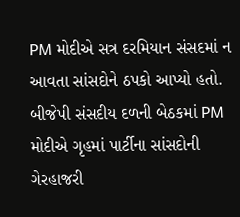PM મોદીએ સત્ર દરમિયાન સંસદમાં ન આવતા સાંસદોને ઠપકો આપ્યો હતો. બીજેપી સંસદીય દળની બેઠકમાં PM મોદીએ ગૃહમાં પાર્ટીના સાંસદોની ગેરહાજરી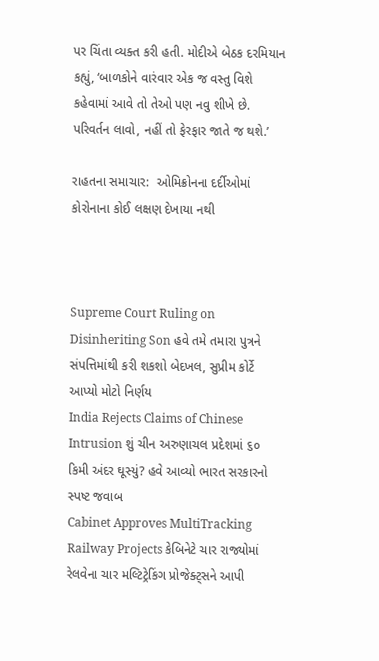પર ચિંતા વ્યક્ત કરી હતી. મોદીએ બેઠક દરમિયાન કહ્યું, ‘બાળકોને વારંવાર એક જ વસ્તુ વિશે કહેવામાં આવે તો તેઓ પણ નવુ શીખે છે. પરિવર્તન લાવો, નહીં તો ફેરફાર જાતે જ થશે.’

રાહતના સમાચાર:  ઓમિક્રોનના દર્દીઓમાં કોરોનાના કોઈ લક્ષણ દેખાયા નથી



Supreme Court Ruling on Disinheriting Son હવે તમે તમારા પુત્રને સંપત્તિમાંથી કરી શકશો બેદખલ, સુપ્રીમ કોર્ટે આપ્યો મોટો નિર્ણય
India Rejects Claims of Chinese Intrusion શું ચીન અરુણાચલ પ્રદેશમાં ૬૦ કિમી અંદર ઘૂસ્યું? હવે આવ્યો ભારત સરકારનો સ્પષ્ટ જવાબ
Cabinet Approves MultiTracking Railway Projects કેબિનેટે ચાર રાજ્યોમાં રેલવેના ચાર મલ્ટિટ્રેકિંગ પ્રોજેક્ટ્સને આપી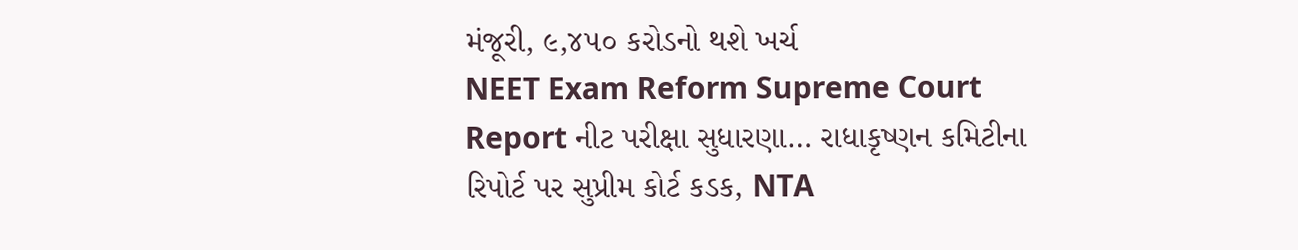મંજૂરી, ૯,૪૫૦ કરોડનો થશે ખર્ચ
NEET Exam Reform Supreme Court Report નીટ પરીક્ષા સુધારણા… રાધાકૃષ્ણન કમિટીના રિપોર્ટ પર સુપ્રીમ કોર્ટ કડક, NTA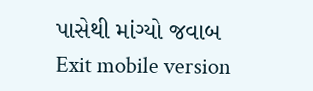પાસેથી માંગ્યો જવાબ
Exit mobile version